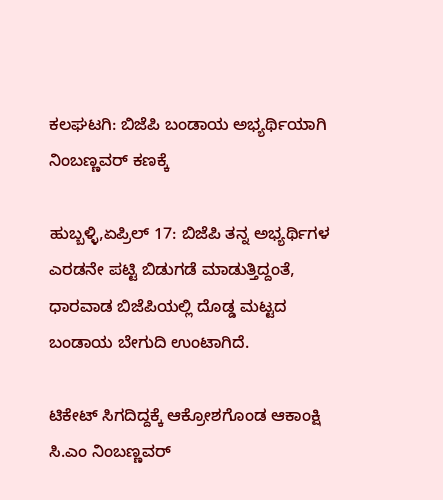ಕಲಘಟಗಿ: ಬಿಜೆಪಿ ಬಂಡಾಯ ಅಭ್ಯರ್ಥಿಯಾಗಿ ನಿಂಬಣ್ಣವರ್ ಕಣಕ್ಕೆ

ಹುಬ್ಬಳ್ಳಿ,ಏಪ್ರಿಲ್ 17: ಬಿಜೆಪಿ ತನ್ನ ಅಭ್ಯರ್ಥಿಗಳ ಎರಡನೇ ಪಟ್ಟಿ ಬಿಡುಗಡೆ ಮಾಡುತ್ತಿದ್ದಂತೆ, ಧಾರವಾಡ ಬಿಜೆಪಿಯಲ್ಲಿ ದೊಡ್ಡ ಮಟ್ಟದ ಬಂಡಾಯ ಬೇಗುದಿ ಉಂಟಾಗಿದೆ.

ಟಿಕೇಟ್ ಸಿಗದಿದ್ದಕ್ಕೆ ಆಕ್ರೋಶಗೊಂಡ ಆಕಾಂಕ್ಷಿ ಸಿ.ಎಂ ನಿಂಬಣ್ಣವರ್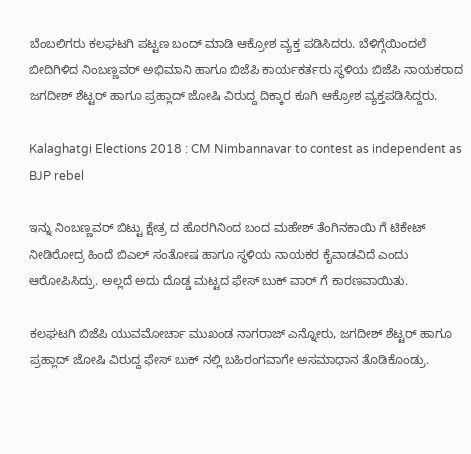ಬೆಂಬಲಿಗರು ಕಲಘಟಗಿ ಪಟ್ಟಣ ಬಂದ್ ಮಾಡಿ ಆಕ್ರೋಶ ವ್ಯಕ್ತ ಪಡಿಸಿದರು. ಬೆಳಿಗ್ಗೆಯಿಂದಲೆ ಬೀದಿಗಿಳಿದ ನಿಂಬಣ್ಣವರ್ ಅಭಿಮಾನಿ ಹಾಗೂ ಬಿಜೆಪಿ ಕಾರ್ಯಕರ್ತರು ಸ್ಥಳಿಯ ಬಿಜೆಪಿ ನಾಯಕರಾದ ಜಗದೀಶ್ ಶೆಟ್ಟರ್ ಹಾಗೂ ಪ್ರಹ್ಲಾದ್ ಜೋಷಿ ವಿರುದ್ದ ದಿಕ್ಕಾರ ಕೂಗಿ ಆಕ್ರೋಶ ವ್ಯಕ್ತಪಡಿಸಿದ್ದರು.

Kalaghatgi Elections 2018 : CM Nimbannavar to contest as independent as BJP rebel

ಇನ್ನು ನಿಂಬಣ್ಣವರ್ ಬಿಟ್ಟು ಕ್ಷೇತ್ರ ದ ಹೊರಗಿನಿಂದ ಬಂದ ಮಹೇಶ್ ತೆಂಗಿನಕಾಯಿ ಗೆ ಟಿಕೇಟ್ ನೀಡಿರೋದ್ರ ಹಿಂದೆ ಬಿಎಲ್ ಸಂತೋಷ ಹಾಗೂ ಸ್ಥಳಿಯ ನಾಯಕರ ಕೈವಾಡವಿದೆ ಎಂದು ಆರೋಪಿಸಿದ್ರು. ಅಲ್ಲದೆ ಅದು ದೊಡ್ಡ ಮಟ್ಟದ ಫೇಸ್ ಬುಕ್ ವಾರ್ ಗೆ ಕಾರಣವಾಯಿತು.

ಕಲಘಟಗಿ ಬಿಜೆಪಿ ಯುವಮೋರ್ಚಾ ಮುಖಂಡ ನಾಗರಾಜ್ ಎನ್ನೋರು, ಜಗದೀಶ್ ಶೆಟ್ಟರ್ ಹಾಗೂ ಪ್ರಹ್ಲಾದ್ ಜೋಷಿ ವಿರುದ್ದ ಫೇಸ್ ಬುಕ್ ನಲ್ಲಿ ಬಹಿರಂಗವಾಗೇ ಅಸಮಾಧಾನ ತೊಡಿಕೊಂಡ್ರು.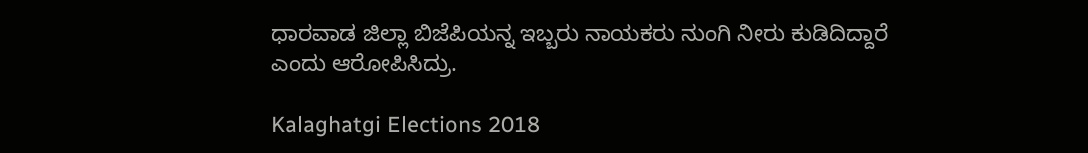ಧಾರವಾಡ ಜಿಲ್ಲಾ ಬಿಜೆಪಿಯನ್ನ ಇಬ್ಬರು ನಾಯಕರು ನುಂಗಿ ನೀರು ಕುಡಿದಿದ್ದಾರೆ ಎಂದು ಆರೋಪಿಸಿದ್ರು.

Kalaghatgi Elections 2018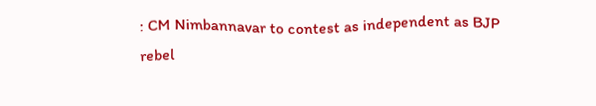: CM Nimbannavar to contest as independent as BJP rebel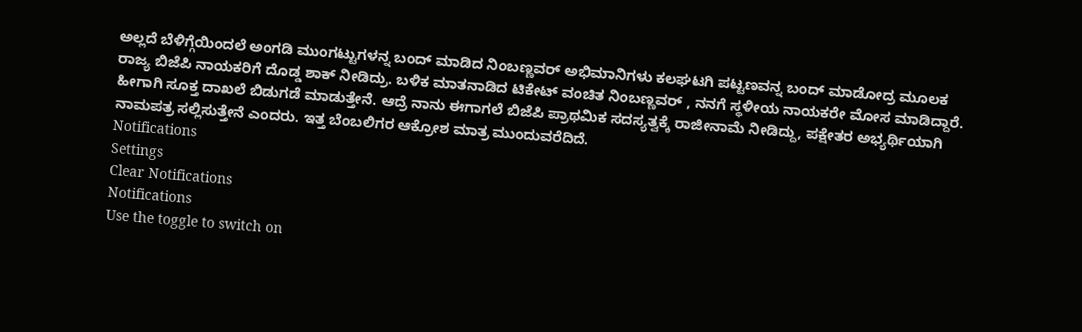ಅಲ್ಲದೆ ಬೆಳಿಗ್ಗೆಯಿಂದಲೆ ಅಂಗಡಿ ಮುಂಗಟ್ಟುಗಳನ್ನ ಬಂದ್ ಮಾಡಿದ ನಿಂಬಣ್ಣವರ್ ಅಭಿಮಾನಿಗಳು ಕಲಘಟಗಿ ಪಟ್ಟಣವನ್ನ ಬಂದ್ ಮಾಡೋದ್ರ ಮೂಲಕ ರಾಜ್ಯ ಬಿಜೆಪಿ ನಾಯಕರಿಗೆ ದೊಡ್ಡ ಶಾಕ್ ನೀಡಿದ್ರು. ಬಳಿಕ ಮಾತನಾಡಿದ ಟಿಕೇಟ್ ವಂಚಿತ ನಿಂಬಣ್ಣವರ್ , ನನಗೆ ಸ್ಥಳೀಯ ನಾಯಕರೇ ಮೋಸ ಮಾಡಿದ್ದಾರೆ. ಹೀಗಾಗಿ ಸೂಕ್ತ ದಾಖಲೆ ಬಿಡುಗಡೆ ಮಾಡುತ್ತೇನೆ. ಆದ್ರೆ ನಾನು ಈಗಾಗಲೆ ಬಿಜೆಪಿ ಪ್ರಾಥಮಿಕ ಸದಸ್ಯತ್ವಕ್ಕೆ ರಾಜೀನಾಮೆ ನೀಡಿದ್ದು, ಪಕ್ಷೇತರ ಅಭ್ಯರ್ಥಿಯಾಗಿ ನಾಮಪತ್ರ ಸಲ್ಲಿಸುತ್ತೇನೆ ಎಂದರು. ಇತ್ತ ಬೆಂಬಲಿಗರ ಆಕ್ರೋಶ ಮಾತ್ರ ಮುಂದುವರೆದಿದೆ.
Notifications
Settings
Clear Notifications
Notifications
Use the toggle to switch on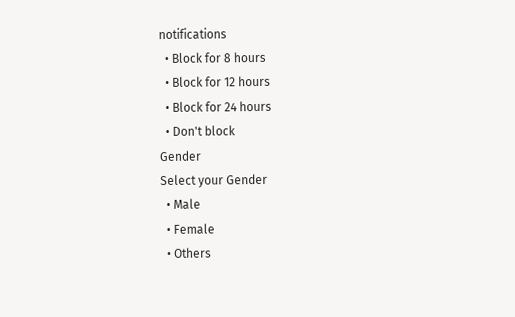notifications
  • Block for 8 hours
  • Block for 12 hours
  • Block for 24 hours
  • Don't block
Gender
Select your Gender
  • Male
  • Female
  • Others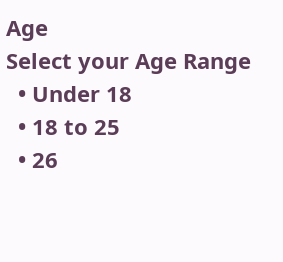Age
Select your Age Range
  • Under 18
  • 18 to 25
  • 26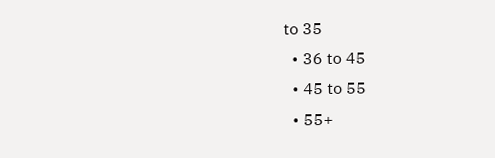to 35
  • 36 to 45
  • 45 to 55
  • 55+